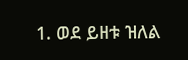1. ወደ ይዘቱ ዝለል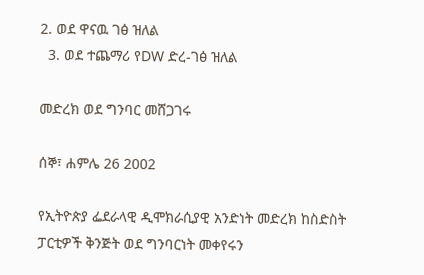2. ወደ ዋናዉ ገፅ ዝለል
  3. ወደ ተጨማሪ የDW ድረ-ገፅ ዝለል

መድረክ ወደ ግንባር መሸጋገሩ

ሰኞ፣ ሐምሌ 26 2002

የኢትዮጵያ ፌደራላዊ ዲሞክራሲያዊ አንድነት መድረክ ከስድስት ፓርቲዎች ቅንጅት ወደ ግንባርነት መቀየሩን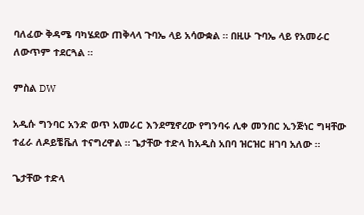ባለፈው ቅዳሜ ባካሄደው ጠቅላላ ጉባኤ ላይ አሳውቋል ። በዚሁ ጉባኤ ላይ የአመራር ለውጥም ተደርጓል ።

ምስል DW

አዲሱ ግንባር አንድ ወጥ አመራር እንደሚኖረው የግንባሩ ሊቀ መንበር ኢንጅነር ግዛቸው ተፈራ ለዶይቼቬለ ተናግረዋል ። ጌታቸው ተድላ ከአዲስ አበባ ዝርዝር ዘገባ አለው ።

ጌታቸው ተድላ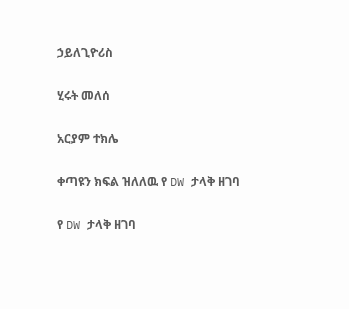ኃይለጊዮሪስ

ሂሩት መለሰ

አርያም ተክሌ

ቀጣዩን ክፍል ዝለለዉ የ DW ታላቅ ዘገባ

የ DW ታላቅ ዘገባ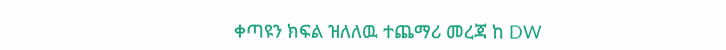ቀጣዩን ክፍል ዝለለዉ ተጨማሪ መረጃ ከ DW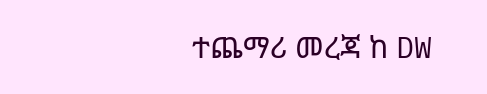ተጨማሪ መረጃ ከ DW